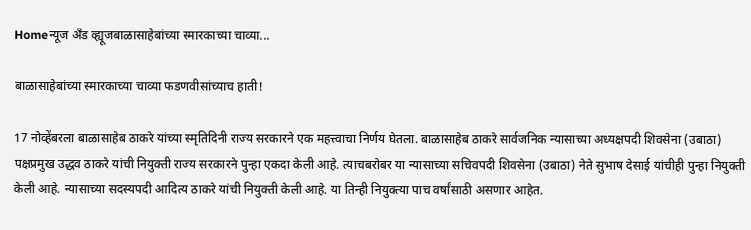Homeन्यूज अँड व्ह्यूजबाळासाहेबांच्या स्मारकाच्या चाव्या...

बाळासाहेबांच्या स्मारकाच्या चाव्या फडणवीसांच्याच हाती!

17 नोव्हेंबरला बाळासाहेब ठाकरे यांच्या स्मृतिदिनी राज्य सरकारने एक महत्त्वाचा निर्णय घेतला. बाळासाहेब ठाकरे सार्वजनिक न्यासाच्या अध्यक्षपदी शिवसेना (उबाठा) पक्षप्रमुख उद्धव ठाकरे यांची नियुक्ती राज्य सरकारने पुन्हा एकदा केली आहे. त्याचबरोबर या न्यासाच्या सचिवपदी शिवसेना (उबाठा) नेते सुभाष देसाई यांचीही पुन्हा नियुक्ती केली आहे. न्यासाच्या सदस्यपदी आदित्य ठाकरे यांची नियुक्ती केली आहे. या तिन्ही नियुक्त्या पाच वर्षांसाठी असणार आहेत.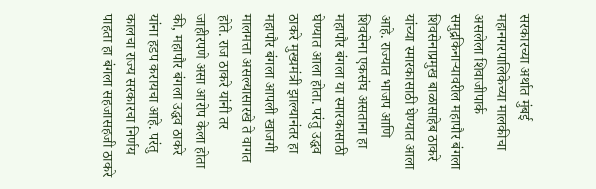सरकारच्या अर्थात मुंबई महानगरपालिकेच्या मालकीचा असलेला शिवाजीपार्क समुद्रकिनाऱ्यावरील महापौर बंगला शिवसेनाप्रमुख बाळासाहेब ठाकरे यांच्या स्मारकासाठी घेण्यात आला आहे. राज्यात भाजप आणि शिवसेना एकसंघ असताना हा महापौर बंगला या स्मारकासाठी घेण्यात आला होता. परंतु उद्धव ठाकरे मुख्यमंत्री झाल्यानंतर हा महापौर बंगला आपली खाजगी मालमत्ता असल्यासारखे ते वागत होते. राज ठाकरे यांनी तर जाहीरपणे असा आरोप केला होता की, महापौर बंगला उद्धव ठाकरे यांना हडप करायचा आहे. परंतु कालचा राज्य सरकारचा निर्णय पाहता हा बंगला सहजासहजी ठाकरे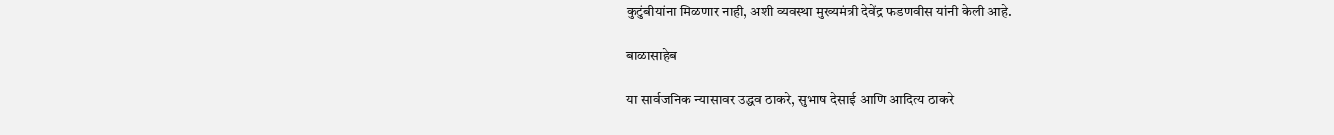कुटुंबीयांना मिळणार नाही, अशी व्यवस्था मुख्यमंत्री देवेंद्र फडणवीस यांनी केली आहे.

बाळासाहेब

या सार्वजनिक न्यासावर उद्धव ठाकरे, सुभाष देसाई आणि आदित्य ठाकरे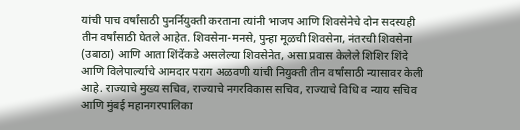यांची पाच वर्षांसाठी पुनर्नियुक्ती करताना त्यांनी भाजप आणि शिवसेनेचे दोन सदस्यही तीन वर्षांसाठी घेतले आहेत. शिवसेना-मनसे, पुन्हा मूळची शिवसेना, नंतरची शिवसेना (उबाठा) आणि आता शिंदेंकडे असलेल्या शिवसेनेत, असा प्रवास केलेले शिशिर शिंदे आणि विलेपार्ल्याचे आमदार पराग अळवणी यांची नियुक्ती तीन वर्षांसाठी न्यासावर केली आहे. राज्याचे मुख्य सचिव, राज्याचे नगरविकास सचिव, राज्याचे विधि व न्याय सचिव आणि मुंबई महानगरपालिका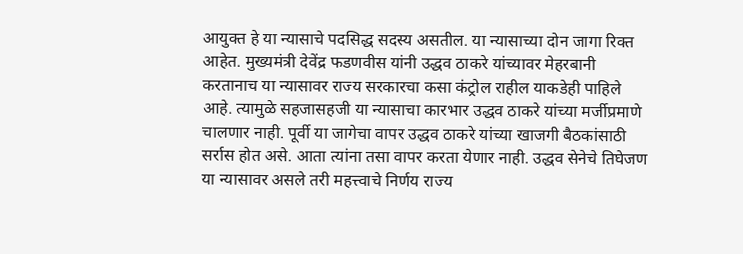आयुक्त हे या न्यासाचे पदसिद्ध सदस्य असतील. या न्यासाच्या दोन जागा रिक्त आहेत. मुख्यमंत्री देवेंद्र फडणवीस यांनी उद्धव ठाकरे यांच्यावर मेहरबानी करतानाच या न्यासावर राज्य सरकारचा कसा कंट्रोल राहील याकडेही पाहिले आहे. त्यामुळे सहजासहजी या न्यासाचा कारभार उद्धव ठाकरे यांच्या मर्जीप्रमाणे चालणार नाही. पूर्वी या जागेचा वापर उद्धव ठाकरे यांच्या खाजगी बैठकांसाठी सर्रास होत असे. आता त्यांना तसा वापर करता येणार नाही. उद्धव सेनेचे तिघेजण या न्यासावर असले तरी महत्त्वाचे निर्णय राज्य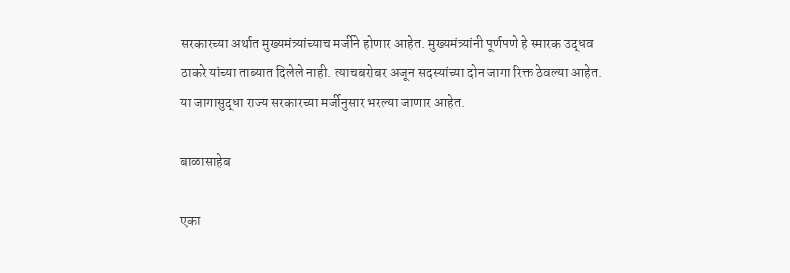सरकारच्या अर्थात मुख्यमंत्र्यांच्याच मर्जीने होणार आहेत. मुख्यमंत्र्यांनी पूर्णपणे हे स्मारक उद्धव ठाकरे यांच्या ताब्यात दिलेले नाही. त्याचबरोबर अजून सदस्यांच्या दोन जागा रिक्त ठेवल्या आहेत. या जागासुद्धा राज्य सरकारच्या मर्जीनुसार भरल्या जाणार आहेत.

बाळासाहेब

एका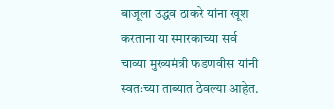बाजूला उद्धव ठाकरे यांना खूश करताना या स्मारकाच्या सर्व चाव्या मुख्यमंत्री फडणवीस यांनी स्वतःच्या ताब्यात ठेवल्या आहेत.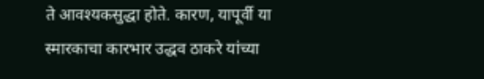ते आवश्यकसुद्धा होते. कारण, यापूर्वी या स्मारकाचा कारभार उद्धव ठाकरे यांच्या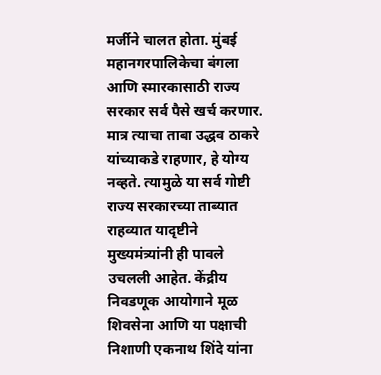मर्जीने चालत होता. मुंबई महानगरपालिकेचा बंगला आणि स्मारकासाठी राज्य सरकार सर्व पैसे खर्च करणार. मात्र त्याचा ताबा उद्धव ठाकरे यांच्याकडे राहणार, हे योग्य नव्हते. त्यामुळे या सर्व गोष्टी राज्य सरकारच्या ताब्यात राहव्यात यादृष्टीने मुख्यमंत्र्यांनी ही पावले उचलली आहेत. केंद्रीय निवडणूक आयोगाने मूळ शिवसेना आणि या पक्षाची निशाणी एकनाथ शिंदे यांना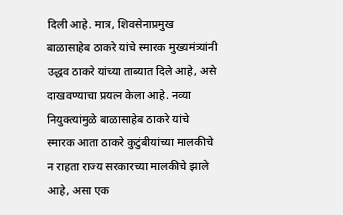दिली आहे. मात्र, शिवसेनाप्रमुख बाळासाहेब ठाकरे यांचे स्मारक मुख्यमंत्र्यांनी उद्धव ठाकरे यांच्या ताब्यात दिले आहे, असे दाखवण्याचा प्रयत्न केला आहे. नव्या नियुक्त्यांमुळे बाळासाहेब ठाकरे यांचे स्मारक आता ठाकरे कुटुंबीयांच्या मालकीचे न राहता राज्य सरकारच्या मालकीचे झाले आहे, असा एक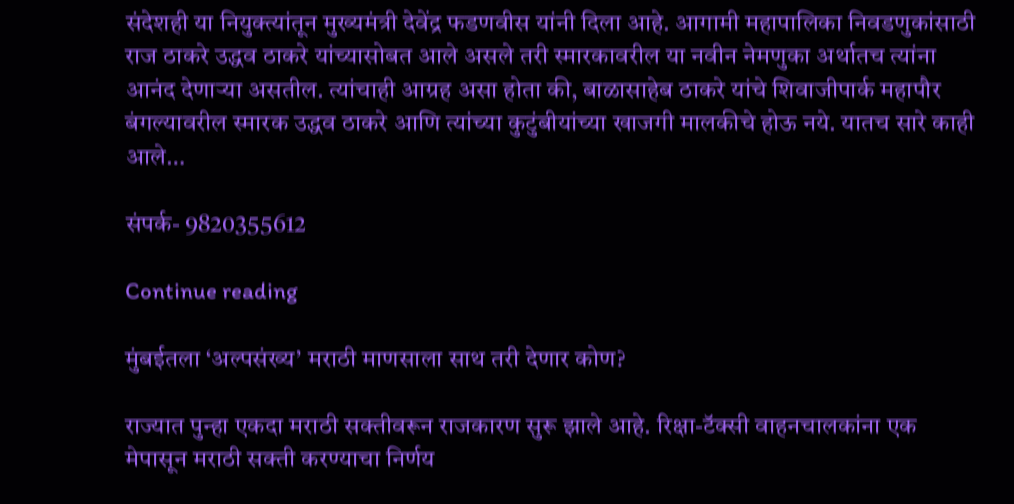संदेशही या नियुक्त्यांतून मुख्यमंत्री देवेंद्र फडणवीस यांनी दिला आहे. आगामी महापालिका निवडणुकांसाठी राज ठाकरे उद्धव ठाकरे यांच्यासोबत आले असले तरी स्मारकावरील या नवीन नेमणुका अर्थातच त्यांना आनंद देणाऱ्या असतील. त्यांचाही आग्रह असा होता की, बाळासाहेब ठाकरे यांचे शिवाजीपार्क महापौर बंगल्यावरील स्मारक उद्धव ठाकरे आणि त्यांच्या कुटुंबीयांच्या खाजगी मालकीचे होऊ नये. यातच सारे काही आले…

संपर्क- 9820355612

Continue reading

मुंबईतला ‘अल्पसंख्य’ मराठी माणसाला साथ तरी देणार कोण?

राज्यात पुन्हा एकदा मराठी सक्तीवरून राजकारण सुरू झाले आहे. रिक्षा-टॅक्सी वाहनचालकांना एक मेपासून मराठी सक्ती करण्याचा निर्णय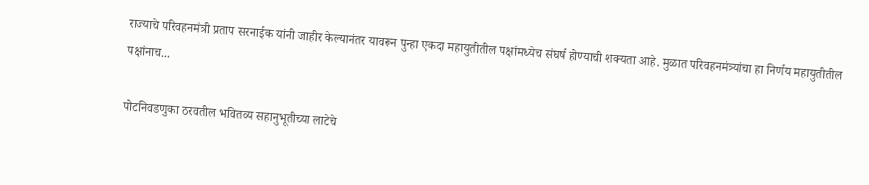राज्याचे परिवहनमंत्री प्रताप सरनाईक यांनी जाहीर केल्यानंतर यावरून पुन्हा एकदा महायुतीतील पक्षांमध्येच संघर्ष होण्याची शक्यता आहे. मुळात परिवहनमंत्र्यांचा हा निर्णय महायुतीतील पक्षांनाच...

पोटनिवडणुका ठरवतील भवितव्य सहानुभूतीच्या लाटेचे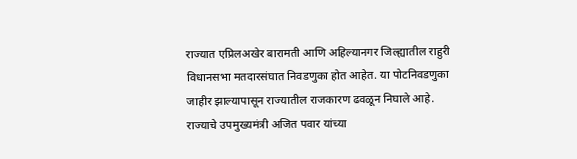राज्यात एप्रिलअखेर बारामती आणि अहिल्यानगर जिल्ह्यातील राहुरी विधानसभा मतदारसंघात निवडणुका होत आहेत. या पोटनिवडणुका जाहीर झाल्यापासून राज्यातील राजकारण ढवळून निघाले आहे. राज्याचे उपमुख्यमंत्री अजित पवार यांच्या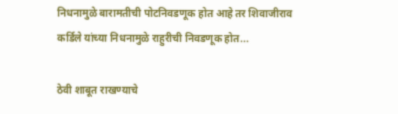निधनामुळे बारामतीची पोटनिवडणूक होत आहे तर शिवाजीराव कर्डिले यांच्या निधनामुळे राहुरीची निवडणूक होत...

ठेवी शाबूत राखण्याचे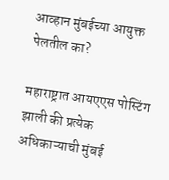आव्हान मुंबईच्या आयुक्त पेलतील का?

महाराष्ट्रात आयएएस पोस्टिंग झाली की प्रत्येक अधिकाऱ्याची मुंबई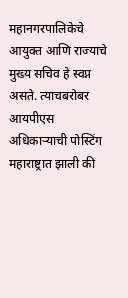महानगरपालिकेचे आयुक्त आणि राज्याचे मुख्य सचिव हे स्वप्न असते. त्याचबरोबर आयपीएस अधिकाऱ्याची पोस्टिंग महाराष्ट्रात झाली की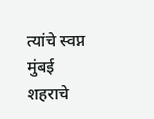त्यांचे स्वप्न मुंबई शहराचे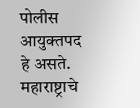पोलीस आयुक्तपद हे असते. महाराष्ट्राचे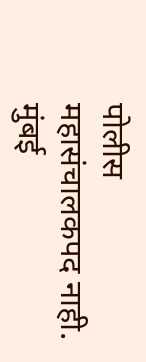पोलीस महासंचालकपद नाही. मुंबई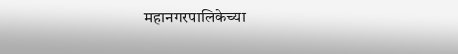महानगरपालिकेच्या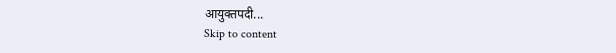आयुक्तपदी...
Skip to content